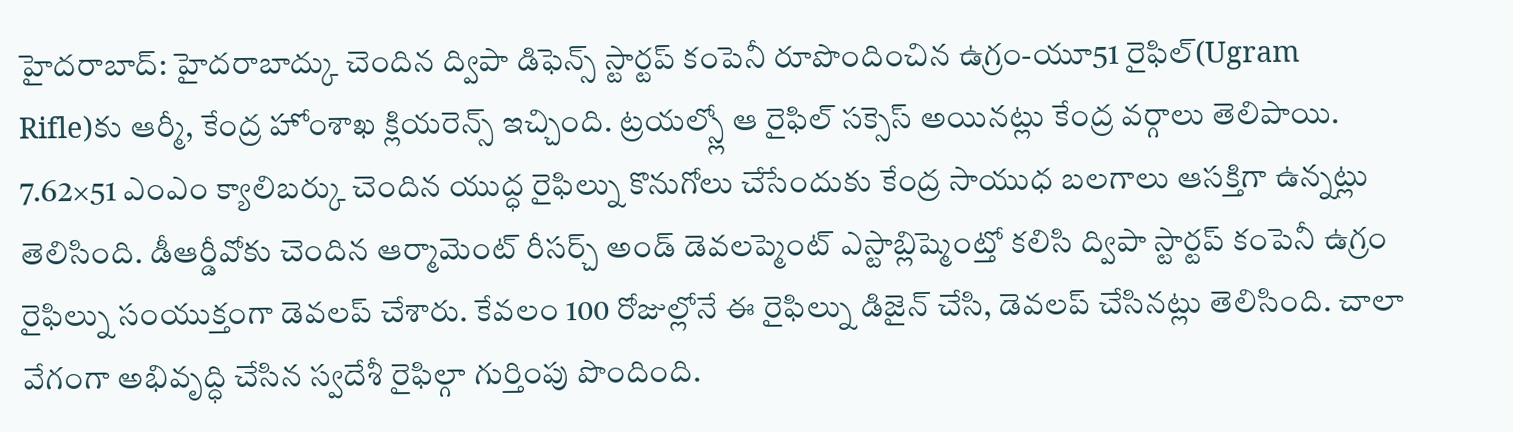హైదరాబాద్: హైదరాబాద్కు చెందిన ద్విపా డిఫెన్స్ స్టార్టప్ కంపెనీ రూపొందించిన ఉగ్రం-యూ51 రైఫిల్(Ugram Rifle)కు ఆర్మీ, కేంద్ర హోంశాఖ క్లియరెన్స్ ఇచ్చింది. ట్రయల్స్లో ఆ రైఫిల్ సక్సెస్ అయినట్లు కేంద్ర వర్గాలు తెలిపాయి. 7.62×51 ఎంఎం క్యాలిబర్కు చెందిన యుద్ధ రైఫిల్ను కొనుగోలు చేసేందుకు కేంద్ర సాయుధ బలగాలు ఆసక్తిగా ఉన్నట్లు తెలిసింది. డీఆర్డీవోకు చెందిన ఆర్మామెంట్ రీసర్చ్ అండ్ డెవలప్మెంట్ ఎస్టాబ్లిష్మెంట్తో కలిసి ద్విపా స్టార్టప్ కంపెనీ ఉగ్రం రైఫిల్ను సంయుక్తంగా డెవలప్ చేశారు. కేవలం 100 రోజుల్లోనే ఈ రైఫిల్ను డిజైన్ చేసి, డెవలప్ చేసినట్లు తెలిసింది. చాలా వేగంగా అభివృద్ధి చేసిన స్వదేశీ రైఫిల్గా గుర్తింపు పొందింది.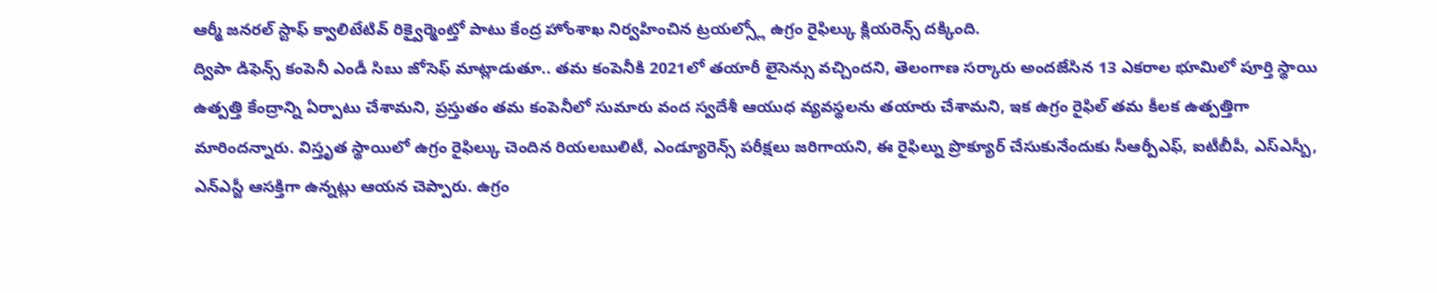ఆర్మీ జనరల్ స్టాఫ్ క్వాలిటేటివ్ రిక్వైర్మెంట్తో పాటు కేంద్ర హోంశాఖ నిర్వహించిన ట్రయల్స్లో ఉగ్రం రైఫిల్కు క్లియరెన్స్ దక్కింది.
ద్విపా డిఫెన్స్ కంపెనీ ఎండీ సిబు జోసెఫ్ మాట్లాడుతూ.. తమ కంపెనీకి 2021లో తయారీ లైసెన్సు వచ్చిందని, తెలంగాణ సర్కారు అందజేసిన 13 ఎకరాల భూమిలో పూర్తి స్థాయి ఉత్పత్తి కేంద్రాన్ని ఏర్పాటు చేశామని, ప్రస్తుతం తమ కంపెనీలో సుమారు వంద స్వదేశీ ఆయుధ వ్యవస్థలను తయారు చేశామని, ఇక ఉగ్రం రైఫిల్ తమ కీలక ఉత్పత్తిగా మారిందన్నారు. విస్తృత స్థాయిలో ఉగ్రం రైఫిల్కు చెందిన రియలబులిటీ, ఎండ్యూరెన్స్ పరీక్షలు జరిగాయని, ఈ రైఫిల్ను ప్రొక్యూర్ చేసుకునేందుకు సీఆర్పీఎఫ్, ఐటీబీపీ, ఎస్ఎస్బీ, ఎన్ఎస్జీ ఆసక్తిగా ఉన్నట్లు ఆయన చెప్పారు. ఉగ్రం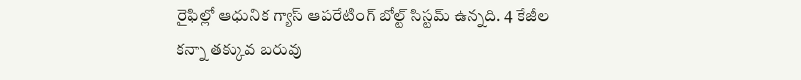రైఫిల్లో ఆధునిక గ్యాస్ ఆపరేటింగ్ బోల్ట్ సిస్టమ్ ఉన్నది. 4 కేజీల కన్నా తక్కువ బరువు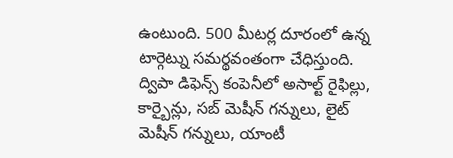ఉంటుంది. 500 మీటర్ల దూరంలో ఉన్న టార్గెట్ను సమర్థవంతంగా చేధిస్తుంది. ద్విపా డిఫెన్స్ కంపెనీలో అసాల్ట్ రైఫిల్లు, కార్బైన్లు, సబ్ మెషీన్ గన్నులు, లైట్ మెషీన్ గన్నులు, యాంటీ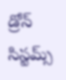డ్రోన్ సిస్టమ్స్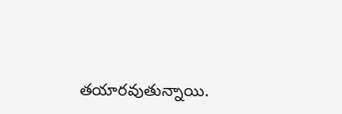తయారవుతున్నాయి.